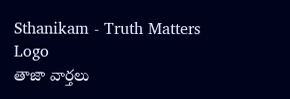Sthanikam - Truth Matters
Logo
తాజా వార్తలు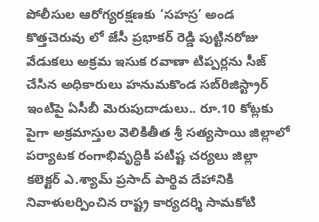పోలీసుల ఆరోగ్యరక్షణకు ‘సహస్ర’ అండ కొత్తచెరువు లో జేసీ ప్రభాకర్ రెడ్డి పుట్టినరోజు వేడుకలు అక్రమ ఇసుక రవాణా టిప్పర్లను సీజ్ చేసిన అధికారులు హనుమకొండ సబ్‌రిజిస్ట్రార్ ఇంటిపై ఏసీబీ మెరుపుదాడులు.. రూ.10 కోట్లకు పైగా అక్రమాస్తుల వెలికితీత శ్రీ సత్యసాయి జిల్లాలో పర్యాటక రంగాభివృద్ధికి పటిష్ట చర్యలు జిల్లా కలెక్టర్ ఎ.శ్యామ్ ప్రసాద్ పార్థివ దేహానికి నివాళులర్పించిన రాష్ట్ర కార్యదర్శి సామకోటి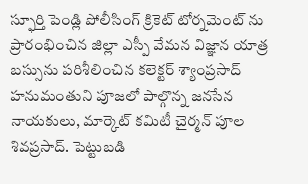స్ఫూర్తి పెండ్లి పోలీసింగ్ క్రికెట్ టోర్నమెంట్ ను ప్రారంభించిన జిల్లా ఎస్పీ వేమన విజ్ఞాన యాత్ర బస్సును పరిశీలించిన కలెక్టర్ శ్యాంప్రసాద్ హనుమంతుని పూజలో పాల్గొన్న జనసేన నాయకులు, మార్కెట్ కమిటీ చైర్మన్ పూల శివప్రసాద్. పెట్టుబడి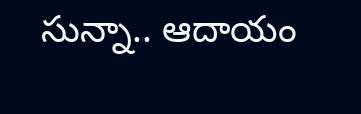సున్నా.. ఆదాయం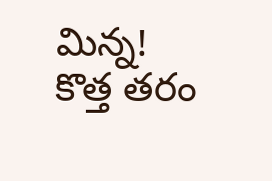మిన్న! కొత్త తరం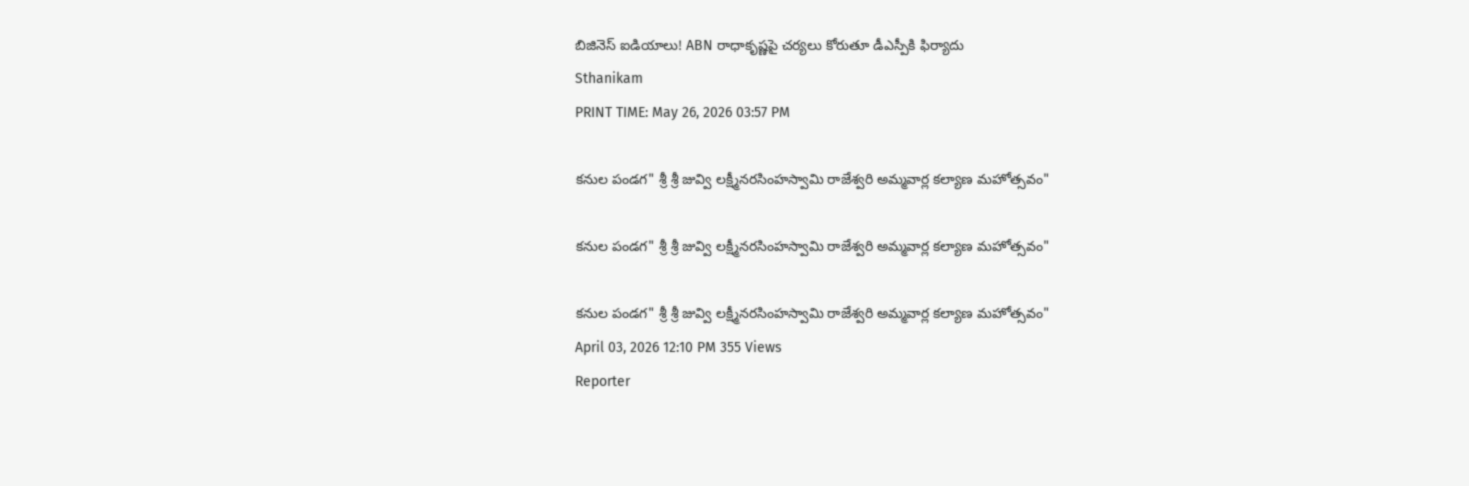బిజినెస్ ఐడియాలు! ABN రాధాకృష్ణపై చర్యలు కోరుతూ డీఎస్పీకి ఫిర్యాదు
Sthanikam
PRINT TIME: May 26, 2026 03:57 PM

కనుల పండగ" శ్రీ శ్రీ జువ్వి లక్ష్మీనరసింహస్వామి రాజేశ్వరి అమ్మవార్ల కల్యాణ మహోత్సవం"

కనుల పండగ" శ్రీ శ్రీ జువ్వి లక్ష్మీనరసింహస్వామి రాజేశ్వరి అమ్మవార్ల కల్యాణ మహోత్సవం"

కనుల పండగ" శ్రీ శ్రీ జువ్వి లక్ష్మీనరసింహస్వామి రాజేశ్వరి అమ్మవార్ల కల్యాణ మహోత్సవం"
April 03, 2026 12:10 PM 355 Views
Reporter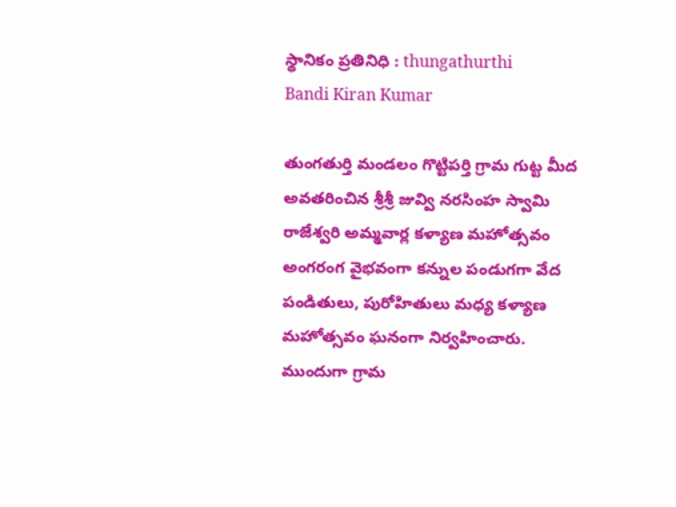స్థానికం ప్రతినిధి : thungathurthi
Bandi Kiran Kumar

తుంగతుర్తి మండలం గొట్టిపర్తి గ్రామ గుట్ట మీద అవతరించిన శ్రీశ్రీ జువ్వి నరసింహ స్వామి రాజేశ్వరి అమ్మవార్ల కళ్యాణ మహోత్సవం అంగరంగ వైభవంగా కన్నుల పండుగగా వేద పండితులు, పురోహితులు మధ్య కళ్యాణ మహోత్సవం ఘనంగా నిర్వహించారు. ముందుగా గ్రామ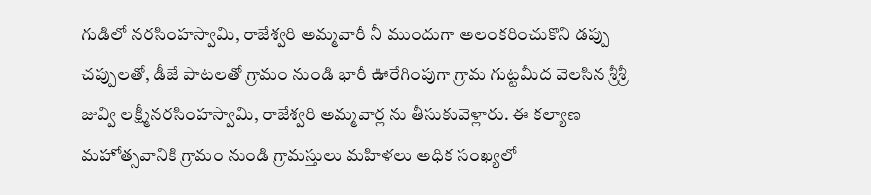గుడిలో నరసింహస్వామి, రాజేశ్వరి అమ్మవారీ నీ ముందుగా అలంకరించుకొని డప్పు చప్పులతో, డీజే పాటలతో గ్రామం నుండి భారీ ఊరేగింపుగా గ్రామ గుట్టమీద వెలసిన శ్రీశ్రీ జువ్వి లక్ష్మీనరసింహస్వామి, రాజేశ్వరి అమ్మవార్ల ను తీసుకువెళ్లారు. ఈ కల్యాణ మహోత్సవానికి గ్రామం నుండి గ్రామస్తులు మహిళలు అధిక సంఖ్యలో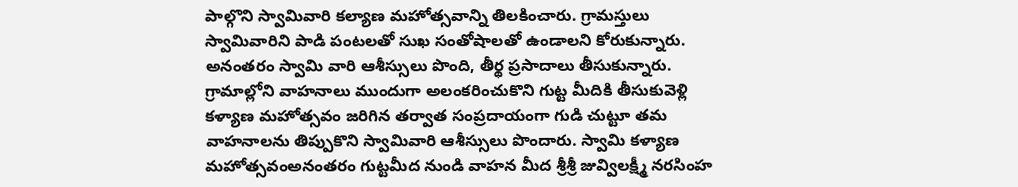పాల్గొని స్వామివారి కల్యాణ మహోత్సవాన్ని తిలకించారు. గ్రామస్తులు స్వామివారిని పాడి పంటలతో సుఖ సంతోషాలతో ఉండాలని కోరుకున్నారు. అనంతరం స్వామి వారి ఆశీస్సులు పొంది, తీర్థ ప్రసాదాలు తీసుకున్నారు. గ్రామాల్లోని వాహనాలు ముందుగా అలంకరించుకొని గుట్ట మీదికి తీసుకువెళ్లి కళ్యాణ మహోత్సవం జరిగిన తర్వాత సంప్రదాయంగా గుడి చుట్టూ తమ వాహనాలను తిప్పుకొని స్వామివారి ఆశీస్సులు పొందారు. స్వామి కళ్యాణ మహోత్సవంఅనంతరం గుట్టమీద నుండి వాహన మీద శ్రీశ్రీ జువ్విలక్ష్మీ నరసింహ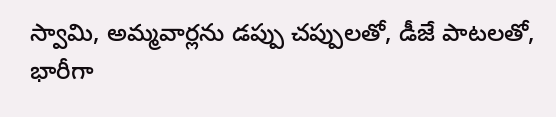స్వామి, అమ్మవార్లను డప్పు చప్పులతో, డీజే పాటలతో, భారీగా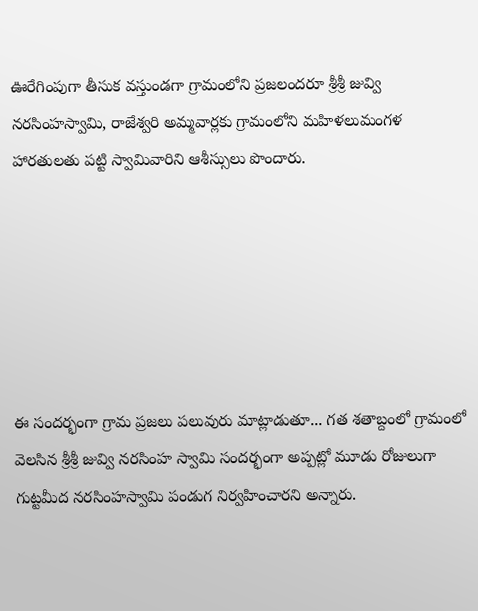ఊరేగింపుగా తీసుక వస్తుండగా గ్రామంలోని ప్రజలందరూ శ్రీశ్రీ జువ్వి నరసింహస్వామి, రాజేశ్వరి అమ్మవార్లకు గ్రామంలోని మహిళలుమంగళ హారతులతు పట్టి స్వామివారిని ఆశీస్సులు పొందారు.






ఈ సందర్భంగా గ్రామ ప్రజలు పలువురు మాట్లాడుతూ... గత శతాబ్దంలో గ్రామంలో వెలసిన శ్రీశ్రీ జువ్వి నరసింహ స్వామి సందర్భంగా అప్పట్లో మూడు రోజులుగా గుట్టమీద నరసింహస్వామి పండుగ నిర్వహించారని అన్నారు.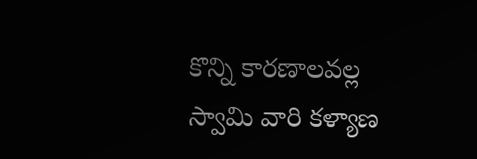కొన్ని కారణాలవల్ల స్వామి వారి కళ్యాణ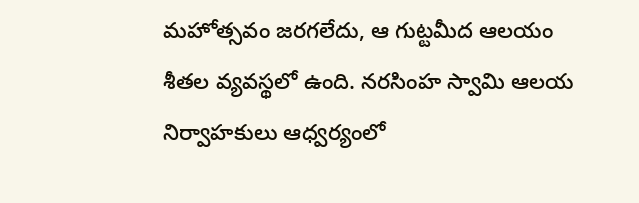మహోత్సవం జరగలేదు, ఆ గుట్టమీద ఆలయం శీతల వ్యవస్థలో ఉంది. నరసింహ స్వామి ఆలయ నిర్వాహకులు ఆధ్వర్యంలో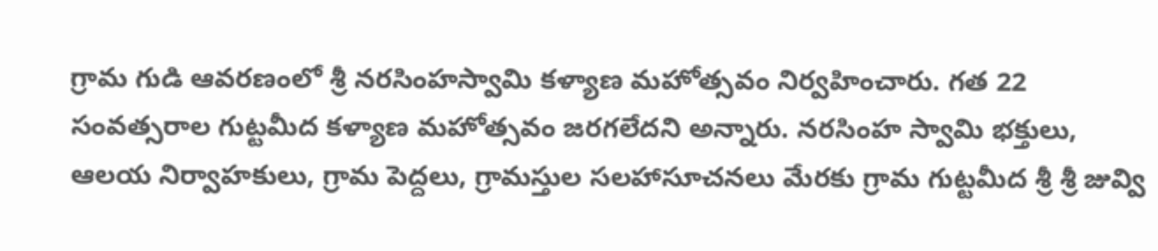గ్రామ గుడి ఆవరణంలో శ్రీ నరసింహస్వామి కళ్యాణ మహోత్సవం నిర్వహించారు. గత 22 సంవత్సరాల గుట్టమీద కళ్యాణ మహోత్సవం జరగలేదని అన్నారు. నరసింహ స్వామి భక్తులు, ఆలయ నిర్వాహకులు, గ్రామ పెద్దలు, గ్రామస్తుల సలహాసూచనలు మేరకు గ్రామ గుట్టమీద శ్రీ శ్రీ జువ్వి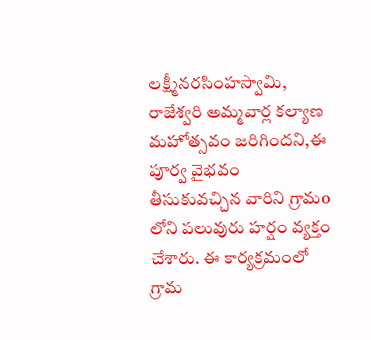లక్ష్మీనరసింహస్వామి, రాజేశ్వరి అమ్మవార్ల కల్యాణ మహోత్సవం జరిగిందని,ఈ పూర్వ వైభవం తీసుకువచ్చిన వారిని గ్రామo లోని పలువురు హర్షం వ్యక్తం చేశారు. ఈ కార్యక్రమంలో గ్రామ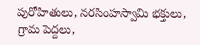పురోహితులు, నరసింహస్వామి భక్తులు, గ్రామ పెద్దలు,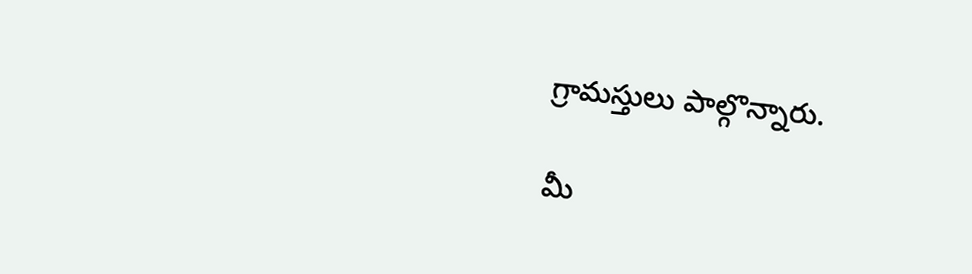గ్రామస్తులు పాల్గొన్నారు.

మీ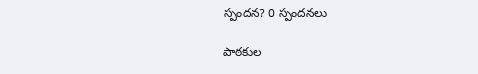స్పందన? 0 స్పందనలు

పాఠకుల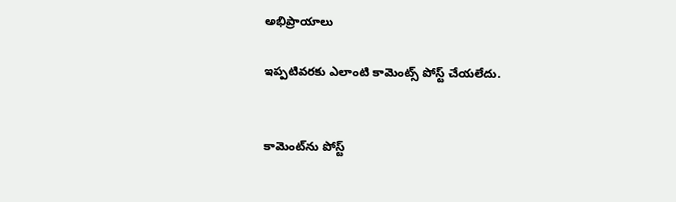అభిప్రాయాలు

ఇప్పటివరకు ఎలాంటి కామెంట్స్ పోస్ట్ చేయలేదు.


కామెంట్‌ను పోస్ట్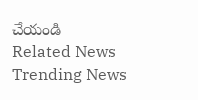చేయండి
Related News
Trending News